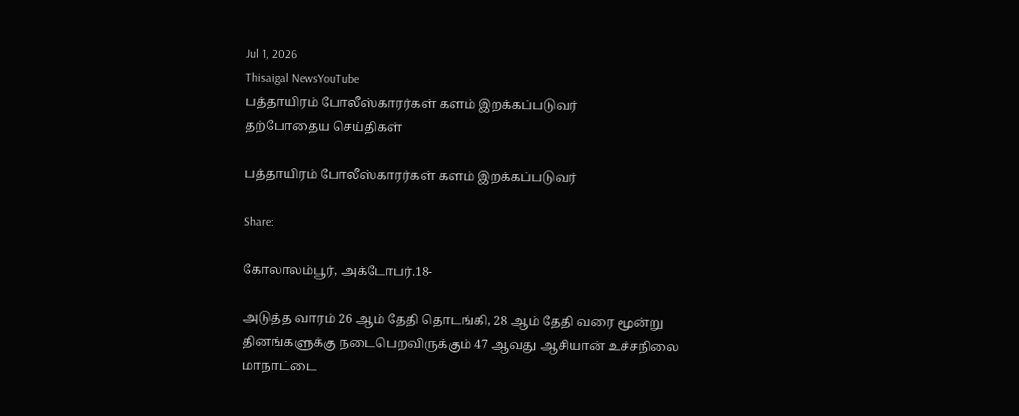Jul 1, 2026
Thisaigal NewsYouTube
பத்தாயிரம் போலீஸ்காரர்கள் களம் இறக்கப்படுவர்
தற்போதைய செய்திகள்

பத்தாயிரம் போலீஸ்காரர்கள் களம் இறக்கப்படுவர்

Share:

கோலாலம்பூர், அக்டோபர்.18-

அடுத்த வாரம் 26 ஆம் தேதி தொடங்கி, 28 ஆம் தேதி வரை மூன்று தினங்களுக்கு நடைபெறவிருக்கும் 47 ஆவது ஆசியான் உச்சநிலை மாநாட்டை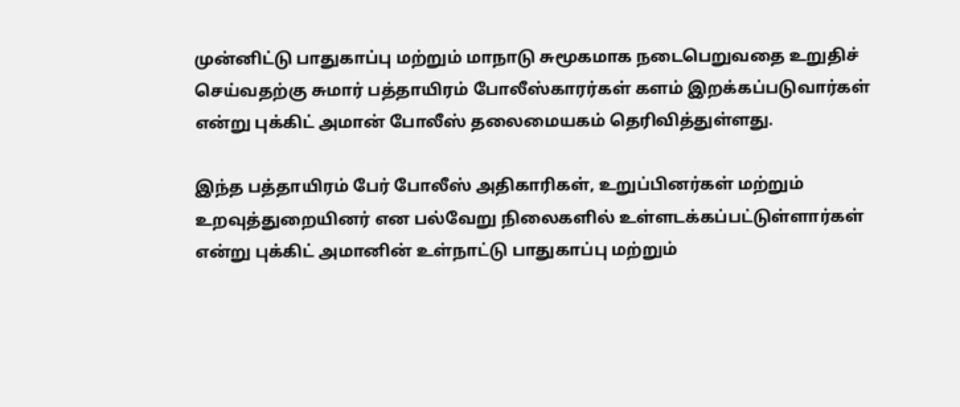முன்னிட்டு பாதுகாப்பு மற்றும் மாநாடு சுமூகமாக நடைபெறுவதை உறுதிச் செய்வதற்கு சுமார் பத்தாயிரம் போலீஸ்காரர்கள் களம் இறக்கப்படுவார்கள் என்று புக்கிட் அமான் போலீஸ் தலைமையகம் தெரிவித்துள்ளது.

இந்த பத்தாயிரம் பேர் போலீஸ் அதிகாரிகள், உறுப்பினர்கள் மற்றும் உறவுத்துறையினர் என பல்வேறு நிலைகளில் உள்ளடக்கப்பட்டுள்ளார்கள் என்று புக்கிட் அமானின் உள்நாட்டு பாதுகாப்பு மற்றும்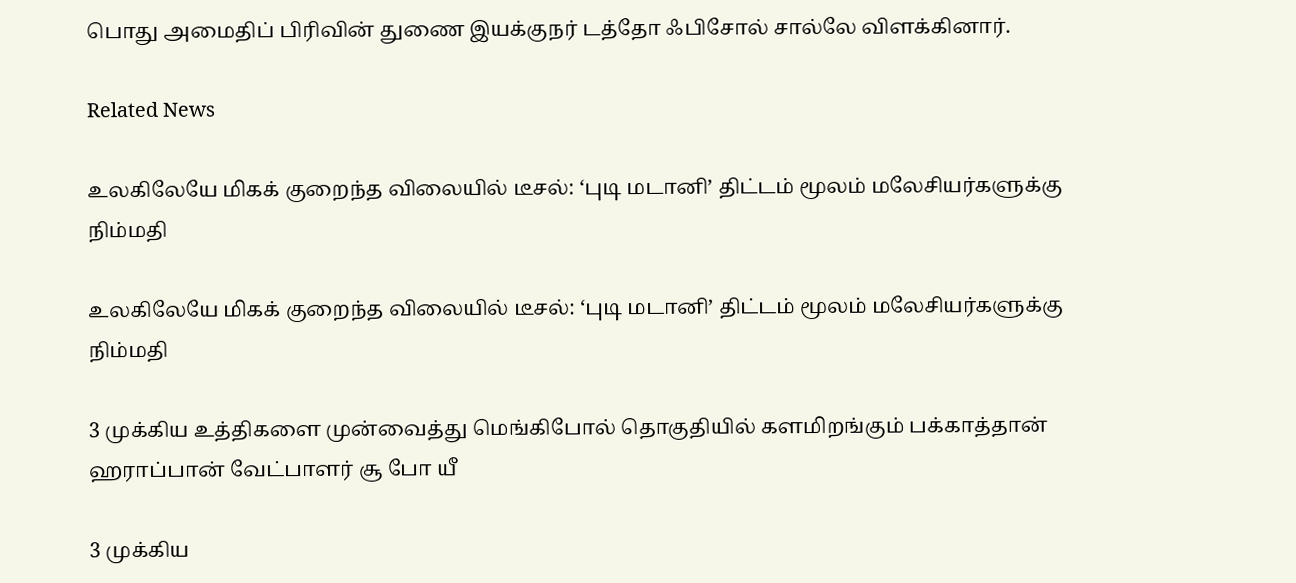பொது அமைதிப் பிரிவின் துணை இயக்குநர் டத்தோ ஃபிசோல் சால்லே விளக்கினார்.

Related News

உலகிலேயே மிகக் குறைந்த விலையில் டீசல்: ‘புடி மடானி’ திட்டம் மூலம் மலேசியர்களுக்கு நிம்மதி

உலகிலேயே மிகக் குறைந்த விலையில் டீசல்: ‘புடி மடானி’ திட்டம் மூலம் மலேசியர்களுக்கு நிம்மதி

3 முக்கிய உத்திகளை முன்வைத்து மெங்கிபோல் தொகுதியில் களமிறங்கும் பக்காத்தான் ஹராப்பான் வேட்பாளர் சூ போ யீ

3 முக்கிய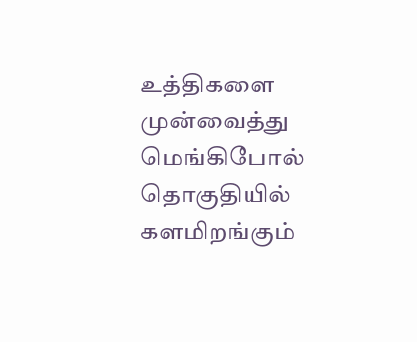உத்திகளை முன்வைத்து மெங்கிபோல் தொகுதியில் களமிறங்கும்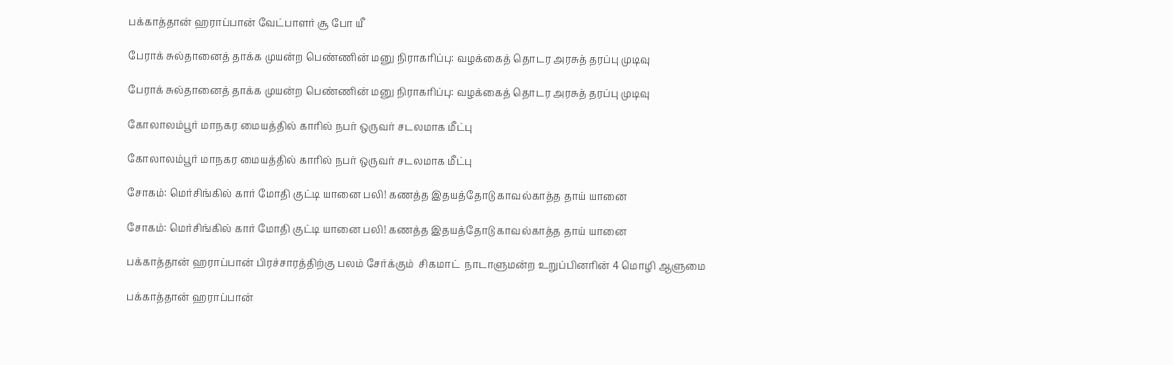பக்காத்தான் ஹராப்பான் வேட்பாளர் சூ போ யீ

பேராக் சுல்தானைத் தாக்க முயன்ற பெண்ணின் மனு நிராகரிப்பு: வழக்கைத் தொடர அரசுத் தரப்பு முடிவு

பேராக் சுல்தானைத் தாக்க முயன்ற பெண்ணின் மனு நிராகரிப்பு: வழக்கைத் தொடர அரசுத் தரப்பு முடிவு

கோலாலம்பூர் மாநகர மையத்தில் காரில் நபர் ஒருவர் சடலமாக மீட்பு

கோலாலம்பூர் மாநகர மையத்தில் காரில் நபர் ஒருவர் சடலமாக மீட்பு

சோகம்: மெர்சிங்கில் கார் மோதி குட்டி யானை பலி! கணத்த இதயத்தோடு காவல்காத்த தாய் யானை

சோகம்: மெர்சிங்கில் கார் மோதி குட்டி யானை பலி! கணத்த இதயத்தோடு காவல்காத்த தாய் யானை

பக்காத்தான் ஹராப்பான் பிரச்சாரத்திற்கு பலம் சேர்க்கும்  சிகமாட்  நாடாளுமன்ற உறுப்பினரின் 4 மொழி ஆளுமை

பக்காத்தான் ஹராப்பான்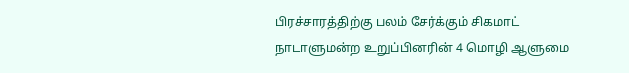பிரச்சாரத்திற்கு பலம் சேர்க்கும் சிகமாட் நாடாளுமன்ற உறுப்பினரின் 4 மொழி ஆளுமை